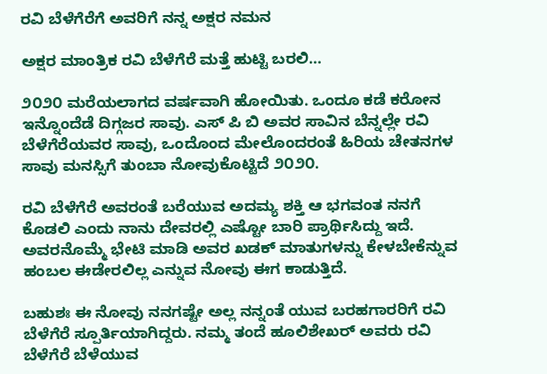ರವಿ ಬೆಳೆಗೆರೆಗೆ ಅವರಿಗೆ ನನ್ನ ಅಕ್ಷರ ನಮನ

ಅಕ್ಷರ ಮಾಂತ್ರಿಕ ರವಿ ಬೆಳೆಗೆರೆ ಮತ್ತೆ ಹುಟ್ಟಿ ಬರಲಿ…

೨೦೨೦ ಮರೆಯಲಾಗದ ವರ್ಷವಾಗಿ ಹೋಯಿತು. ಒಂದೂ ಕಡೆ ಕರೋನ ಇನ್ನೊಂದೆಡೆ ದಿಗ್ಗಜರ ಸಾವು. ಎಸ್ ಪಿ ಬಿ ಅವರ ಸಾವಿನ ಬೆನ್ನಲ್ಲೇ ರವಿ ಬೆಳೆಗೆರೆಯವರ ಸಾವು, ಒಂದೊಂದ ಮೇಲೊಂದರಂತೆ ಹಿರಿಯ ಚೇತನಗಳ ಸಾವು ಮನಸ್ಸಿಗೆ ತುಂಬಾ ನೋವುಕೊಟ್ಟಿದೆ ೨೦೨೦.

ರವಿ ಬೆಳೆಗೆರೆ ಅವರಂತೆ ಬರೆಯುವ ಅದಮ್ಯ ಶಕ್ತಿ ಆ ಭಗವಂತ ನನಗೆ ಕೊಡಲಿ ಎಂದು ನಾನು ದೇವರಲ್ಲಿ ಎಷ್ಟೋ ಬಾರಿ ಪ್ರಾರ್ಥಿಸಿದ್ದು ಇದೆ. ಅವರನೊಮ್ಮೆ ಭೇಟಿ ಮಾಡಿ ಅವರ ಖಡಕ್ ಮಾತುಗಳನ್ನು ಕೇಳಬೇಕೆನ್ನುವ ಹಂಬಲ ಈಡೇರಲಿಲ್ಲ ಎನ್ನುವ ನೋವು ಈಗ ಕಾಡುತ್ತಿದೆ.

ಬಹುಶಃ ಈ ನೋವು ನನಗಷ್ಟೇ ಅಲ್ಲ ನನ್ನಂತೆ ಯುವ ಬರಹಗಾರರಿಗೆ ರವಿ ಬೆಳೆಗೆರೆ ಸ್ಪೂರ್ತಿಯಾಗಿದ್ದರು. ನಮ್ಮ ತಂದೆ ಹೂಲಿಶೇಖರ್ ಅವರು ರವಿ ಬೆಳೆಗೆರೆ ಬೆಳೆಯುವ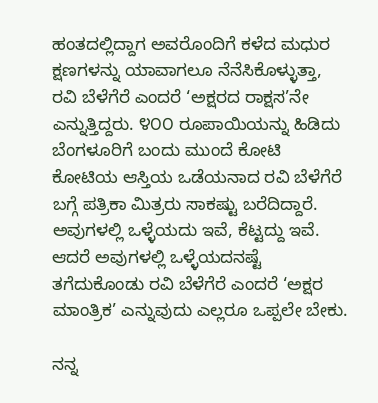ಹಂತದಲ್ಲಿದ್ದಾಗ ಅವರೊಂದಿಗೆ ಕಳೆದ ಮಧುರ ಕ್ಷಣಗಳನ್ನು ಯಾವಾಗಲೂ ನೆನೆಸಿಕೊಳ್ಳುತ್ತಾ, ರವಿ ಬೆಳೆಗೆರೆ ಎಂದರೆ ‘ಅಕ್ಷರದ ರಾಕ್ಷಸ’ನೇ ಎನ್ನುತ್ತಿದ್ದರು. ೪೦೦ ರೂಪಾಯಿಯನ್ನು ಹಿಡಿದು ಬೆಂಗಳೂರಿಗೆ ಬಂದು ಮುಂದೆ ಕೋಟಿ ಕೋಟಿಯ ಆಸ್ತಿಯ ಒಡೆಯನಾದ ರವಿ ಬೆಳೆಗೆರೆ ಬಗ್ಗೆ ಪತ್ರಿಕಾ ಮಿತ್ರರು ಸಾಕಷ್ಟು ಬರೆದಿದ್ದಾರೆ. ಅವುಗಳಲ್ಲಿ ಒಳ್ಳೆಯದು ಇವೆ, ಕೆಟ್ಟದ್ದು ಇವೆ. ಆದರೆ ಅವುಗಳಲ್ಲಿ ಒಳ್ಳೆಯದನಷ್ಟೆ ತಗೆದುಕೊಂಡು ರವಿ ಬೆಳೆಗೆರೆ ಎಂದರೆ ‘ಅಕ್ಷರ ಮಾಂತ್ರಿಕ’ ಎನ್ನುವುದು ಎಲ್ಲರೂ ಒಪ್ಪಲೇ ಬೇಕು.

ನನ್ನ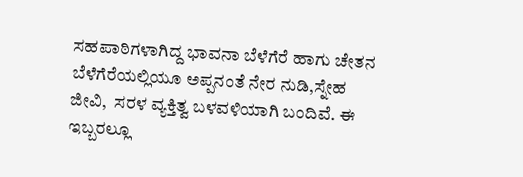ಸಹಪಾಠಿಗಳಾಗಿದ್ದ ಭಾವನಾ ಬೆಳೆಗೆರೆ ಹಾಗು ಚೇತನ ಬೆಳೆಗೆರೆಯಲ್ಲಿಯೂ ಅಪ್ಪನಂತೆ ನೇರ ನುಡಿ,ಸ್ನೇಹ ಜೀವಿ,  ಸರಳ ವ್ಯಕ್ತಿತ್ವ ಬಳವಳಿಯಾಗಿ ಬಂದಿವೆ. ಈ ಇಬ್ಬರಲ್ಲೂ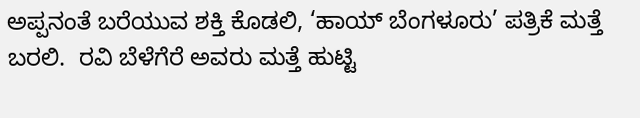ಅಪ್ಪನಂತೆ ಬರೆಯುವ ಶಕ್ತಿ ಕೊಡಲಿ, ‘ಹಾಯ್ ಬೆಂಗಳೂರು’ ಪತ್ರಿಕೆ ಮತ್ತೆ ಬರಲಿ.  ರವಿ ಬೆಳೆಗೆರೆ ಅವರು ಮತ್ತೆ ಹುಟ್ಟಿ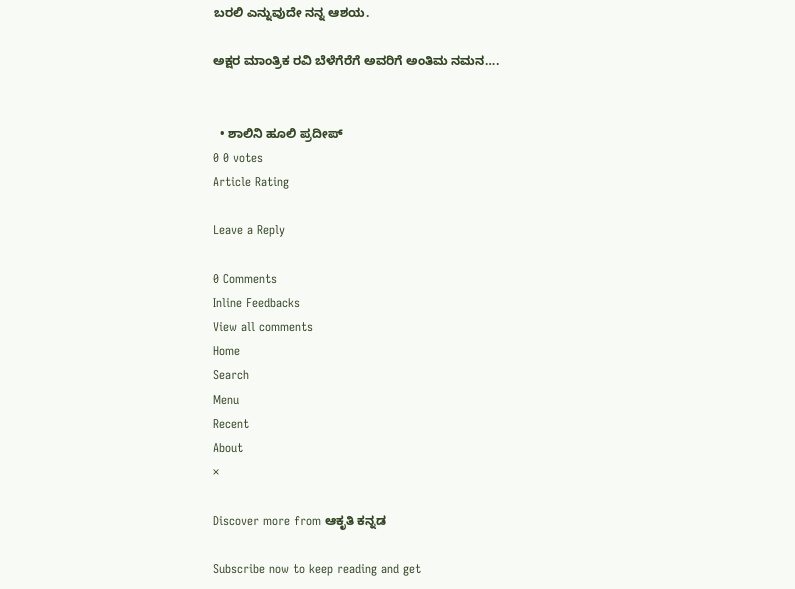ಬರಲಿ ಎನ್ನುವುದೇ ನನ್ನ ಆಶಯ.

ಅಕ್ಷರ ಮಾಂತ್ರಿಕ ರವಿ ಬೆಳೆಗೆರೆಗೆ ಅವರಿಗೆ ಅಂತಿಮ ನಮನ….


  • ಶಾಲಿನಿ ಹೂಲಿ ಪ್ರದೀಪ್
0 0 votes
Article Rating

Leave a Reply

0 Comments
Inline Feedbacks
View all comments
Home
Search
Menu
Recent
About
×

Discover more from ಆಕೃತಿ ಕನ್ನಡ

Subscribe now to keep reading and get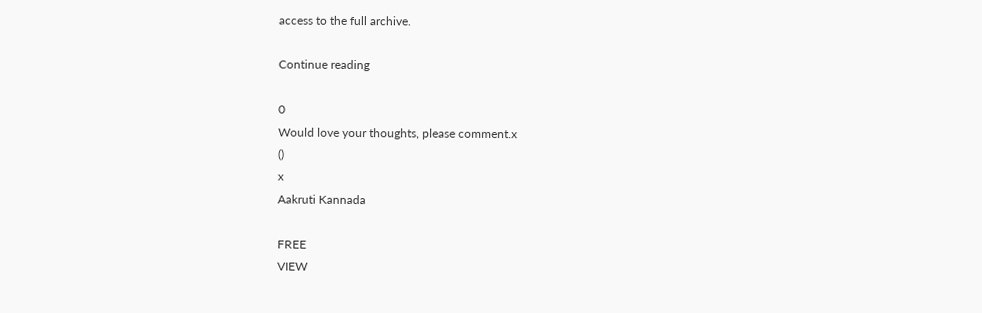access to the full archive.

Continue reading

0
Would love your thoughts, please comment.x
()
x
Aakruti Kannada

FREE
VIEW